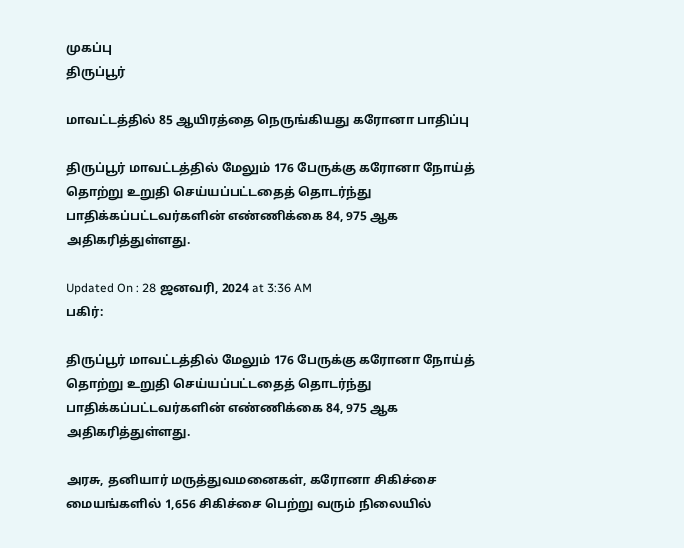முகப்பு
திருப்பூர்

மாவட்டத்தில் 85 ஆயிரத்தை நெருங்கியது கரோனா பாதிப்பு

திருப்பூர் மாவட்டத்தில் மேலும் 176 பேருக்கு கரோனா நோய்த் தொற்று உறுதி செய்யப்பட்டதைத் தொடர்ந்து பாதிக்கப்பட்டவர்களின் எண்ணிக்கை 84, 975 ஆக அதிகரித்துள்ளது.

Updated On : 28 ஜனவரி, 2024 at 3:36 AM
பகிர்:

திருப்பூர் மாவட்டத்தில் மேலும் 176 பேருக்கு கரோனா நோய்த் தொற்று உறுதி செய்யப்பட்டதைத் தொடர்ந்து பாதிக்கப்பட்டவர்களின் எண்ணிக்கை 84, 975 ஆக அதிகரித்துள்ளது.

அரசு, தனியார் மருத்துவமனைகள், கரோனா சிகிச்சை மையங்களில் 1,656 சிகிச்சை பெற்று வரும் நிலையில்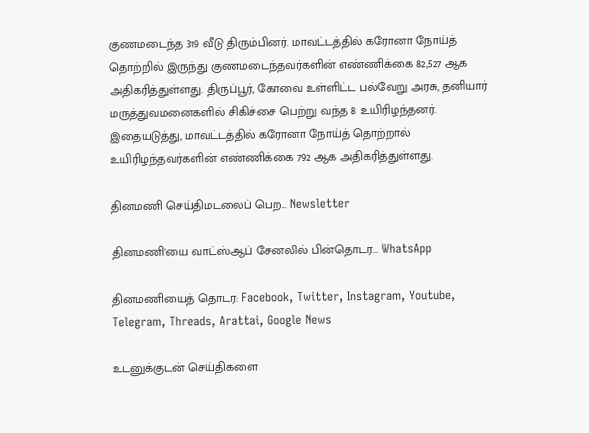குணமடைந்த 319 வீடு திரும்பினர். மாவட்டத்தில் கரோனா நோய்த் தொற்றில் இருந்து குணமடைந்தவர்களின் எண்ணிக்கை 82,527 ஆக அதிகரித்துள்ளது. திருப்பூர், கோவை உள்ளிட்ட பல்வேறு அரசு, தனியார் மருத்துவமனைகளில் சிகிச்சை பெற்று வந்த 8 உயிரிழந்தனர். இதையடுத்து, மாவட்டத்தில் கரோனா நோய்த் தொற்றால் உயிரிழந்தவர்களின் எண்ணிக்கை 792 ஆக அதிகரித்துள்ளது.

தினமணி செய்திமடலைப் பெற... Newsletter

தினமணி'யை வாட்ஸ்ஆப் சேனலில் பின்தொடர... WhatsApp

தினமணியைத் தொடர: Facebook, Twitter, Instagram, Youtube, Telegram, Threads, Arattai, Google News

உடனுக்குடன் செய்திகளை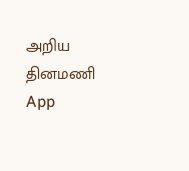அறிய தினமணி App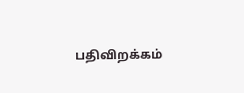பதிவிறக்கம்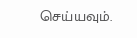செய்யவும்.